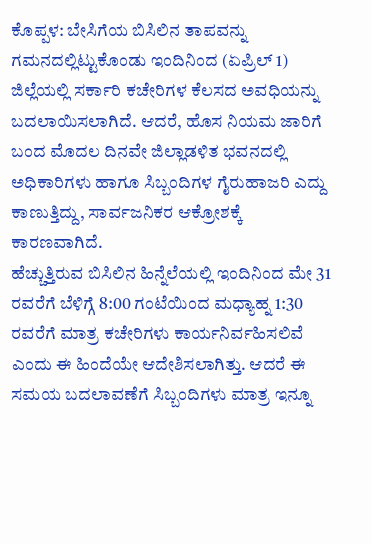ಕೊಪ್ಪಳ: ಬೇಸಿಗೆಯ ಬಿಸಿಲಿನ ತಾಪವನ್ನು ಗಮನದಲ್ಲಿಟ್ಟುಕೊಂಡು ಇಂದಿನಿಂದ (ಏಪ್ರಿಲ್ 1) ಜಿಲ್ಲೆಯಲ್ಲಿ ಸರ್ಕಾರಿ ಕಚೇರಿಗಳ ಕೆಲಸದ ಅವಧಿಯನ್ನು ಬದಲಾಯಿಸಲಾಗಿದೆ. ಆದರೆ, ಹೊಸ ನಿಯಮ ಜಾರಿಗೆ ಬಂದ ಮೊದಲ ದಿನವೇ ಜಿಲ್ಲಾಡಳಿತ ಭವನದಲ್ಲಿ ಅಧಿಕಾರಿಗಳು ಹಾಗೂ ಸಿಬ್ಬಂದಿಗಳ ಗೈರುಹಾಜರಿ ಎದ್ದು ಕಾಣುತ್ತಿದ್ದು, ಸಾರ್ವಜನಿಕರ ಆಕ್ರೋಶಕ್ಕೆ ಕಾರಣವಾಗಿದೆ.
ಹೆಚ್ಚುತ್ತಿರುವ ಬಿಸಿಲಿನ ಹಿನ್ನೆಲೆಯಲ್ಲಿ ಇಂದಿನಿಂದ ಮೇ 31 ರವರೆಗೆ ಬೆಳಿಗ್ಗೆ 8:00 ಗಂಟೆಯಿಂದ ಮಧ್ಯಾಹ್ನ 1:30 ರವರೆಗೆ ಮಾತ್ರ ಕಚೇರಿಗಳು ಕಾರ್ಯನಿರ್ವಹಿಸಲಿವೆ ಎಂದು ಈ ಹಿಂದೆಯೇ ಆದೇಶಿಸಲಾಗಿತ್ತು. ಆದರೆ ಈ ಸಮಯ ಬದಲಾವಣೆಗೆ ಸಿಬ್ಬಂದಿಗಳು ಮಾತ್ರ ಇನ್ನೂ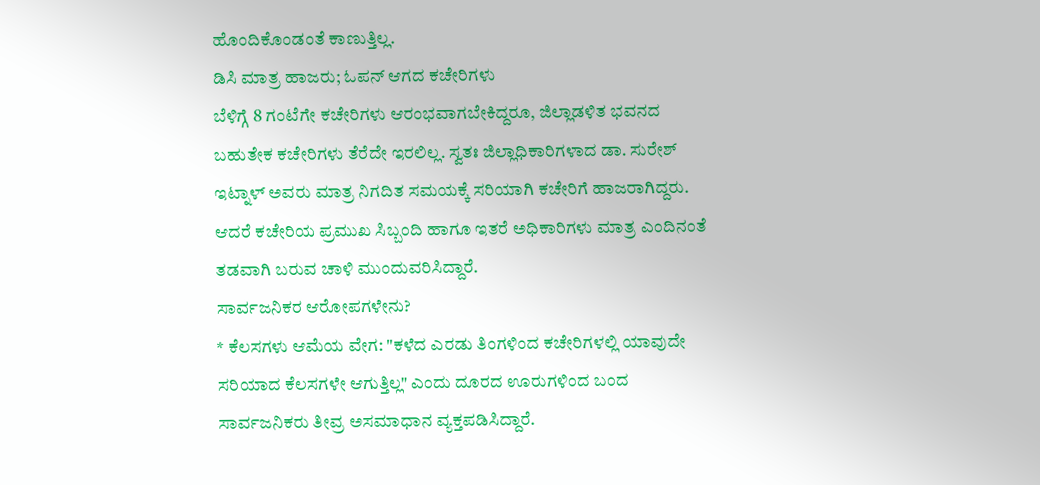ಹೊಂದಿಕೊಂಡಂತೆ ಕಾಣುತ್ತಿಲ್ಲ.
ಡಿಸಿ ಮಾತ್ರ ಹಾಜರು; ಓಪನ್ ಆಗದ ಕಚೇರಿಗಳು
ಬೆಳಿಗ್ಗೆ 8 ಗಂಟೆಗೇ ಕಚೇರಿಗಳು ಆರಂಭವಾಗಬೇಕಿದ್ದರೂ, ಜಿಲ್ಲಾಡಳಿತ ಭವನದ ಬಹುತೇಕ ಕಚೇರಿಗಳು ತೆರೆದೇ ಇರಲಿಲ್ಲ. ಸ್ವತಃ ಜಿಲ್ಲಾಧಿಕಾರಿಗಳಾದ ಡಾ. ಸುರೇಶ್ ಇಟ್ನಾಳ್ ಅವರು ಮಾತ್ರ ನಿಗದಿತ ಸಮಯಕ್ಕೆ ಸರಿಯಾಗಿ ಕಚೇರಿಗೆ ಹಾಜರಾಗಿದ್ದರು. ಆದರೆ ಕಚೇರಿಯ ಪ್ರಮುಖ ಸಿಬ್ಬಂದಿ ಹಾಗೂ ಇತರೆ ಅಧಿಕಾರಿಗಳು ಮಾತ್ರ ಎಂದಿನಂತೆ ತಡವಾಗಿ ಬರುವ ಚಾಳಿ ಮುಂದುವರಿಸಿದ್ದಾರೆ.
ಸಾರ್ವಜನಿಕರ ಆರೋಪಗಳೇನು?
* ಕೆಲಸಗಳು ಆಮೆಯ ವೇಗ: "ಕಳೆದ ಎರಡು ತಿಂಗಳಿಂದ ಕಚೇರಿಗಳಲ್ಲಿ ಯಾವುದೇ ಸರಿಯಾದ ಕೆಲಸಗಳೇ ಆಗುತ್ತಿಲ್ಲ" ಎಂದು ದೂರದ ಊರುಗಳಿಂದ ಬಂದ ಸಾರ್ವಜನಿಕರು ತೀವ್ರ ಅಸಮಾಧಾನ ವ್ಯಕ್ತಪಡಿಸಿದ್ದಾರೆ.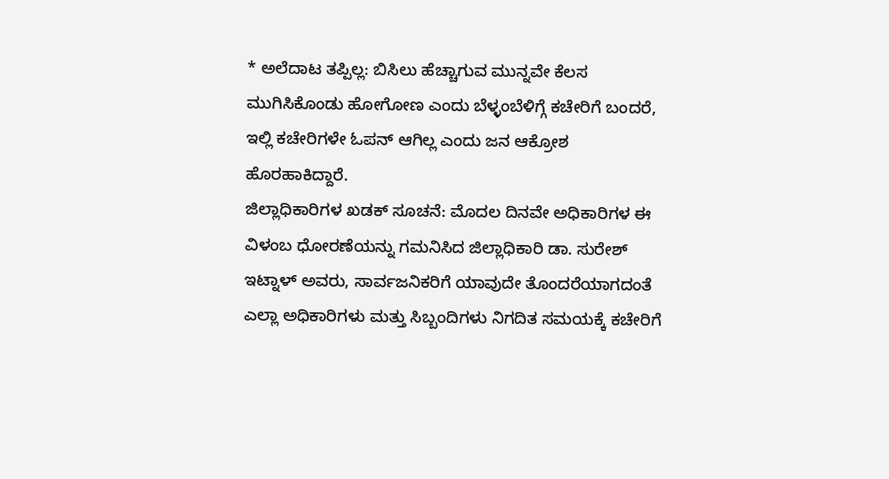* ಅಲೆದಾಟ ತಪ್ಪಿಲ್ಲ: ಬಿಸಿಲು ಹೆಚ್ಚಾಗುವ ಮುನ್ನವೇ ಕೆಲಸ ಮುಗಿಸಿಕೊಂಡು ಹೋಗೋಣ ಎಂದು ಬೆಳ್ಳಂಬೆಳಿಗ್ಗೆ ಕಚೇರಿಗೆ ಬಂದರೆ, ಇಲ್ಲಿ ಕಚೇರಿಗಳೇ ಓಪನ್ ಆಗಿಲ್ಲ ಎಂದು ಜನ ಆಕ್ರೋಶ ಹೊರಹಾಕಿದ್ದಾರೆ.
ಜಿಲ್ಲಾಧಿಕಾರಿಗಳ ಖಡಕ್ ಸೂಚನೆ: ಮೊದಲ ದಿನವೇ ಅಧಿಕಾರಿಗಳ ಈ ವಿಳಂಬ ಧೋರಣೆಯನ್ನು ಗಮನಿಸಿದ ಜಿಲ್ಲಾಧಿಕಾರಿ ಡಾ. ಸುರೇಶ್ ಇಟ್ನಾಳ್ ಅವರು, ಸಾರ್ವಜನಿಕರಿಗೆ ಯಾವುದೇ ತೊಂದರೆಯಾಗದಂತೆ ಎಲ್ಲಾ ಅಧಿಕಾರಿಗಳು ಮತ್ತು ಸಿಬ್ಬಂದಿಗಳು ನಿಗದಿತ ಸಮಯಕ್ಕೆ ಕಚೇರಿಗೆ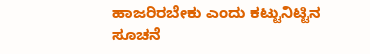ಹಾಜರಿರಬೇಕು ಎಂದು ಕಟ್ಟುನಿಟ್ಟಿನ ಸೂಚನೆ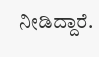ನೀಡಿದ್ದಾರೆ.